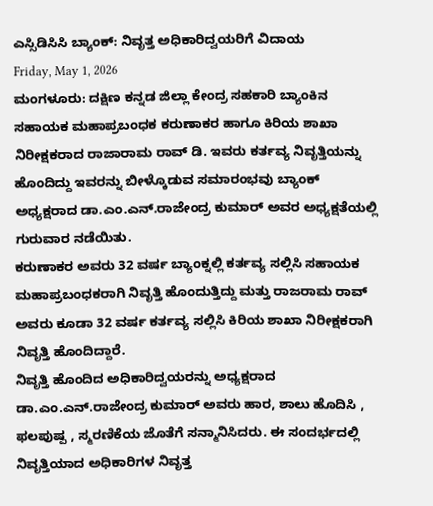ಎಸ್ಸಿಡಿಸಿಸಿ ಬ್ಯಾಂಕ್: ನಿವೃತ್ತ ಅಧಿಕಾರಿದ್ವಯರಿಗೆ ವಿದಾಯ
Friday, May 1, 2026
ಮಂಗಳೂರು: ದಕ್ಷಿಣ ಕನ್ನಡ ಜಿಲ್ಲಾ ಕೇಂದ್ರ ಸಹಕಾರಿ ಬ್ಯಾಂಕಿನ ಸಹಾಯಕ ಮಹಾಪ್ರಬಂಧಕ ಕರುಣಾಕರ ಹಾಗೂ ಕಿರಿಯ ಶಾಖಾ ನಿರೀಕ್ಷಕರಾದ ರಾಜಾರಾಮ ರಾವ್ ಡಿ. ಇವರು ಕರ್ತವ್ಯ ನಿವೃತ್ತಿಯನ್ನು ಹೊಂದಿದ್ದು ಇವರನ್ನು ಬೀಳ್ಕೊಡುವ ಸಮಾರಂಭವು ಬ್ಯಾಂಕ್ ಅಧ್ಯಕ್ಷರಾದ ಡಾ.ಎಂ.ಎನ್.ರಾಜೇಂದ್ರ ಕುಮಾರ್ ಅವರ ಅಧ್ಯಕ್ಷತೆಯಲ್ಲಿ ಗುರುವಾರ ನಡೆಯಿತು.
ಕರುಣಾಕರ ಅವರು 32 ವರ್ಷ ಬ್ಯಾಂಕ್ನಲ್ಲಿ ಕರ್ತವ್ಯ ಸಲ್ಲಿಸಿ ಸಹಾಯಕ ಮಹಾಪ್ರಬಂಧಕರಾಗಿ ನಿವೃತ್ತಿ ಹೊಂದುತ್ತಿದ್ದು ಮತ್ತು ರಾಜರಾಮ ರಾವ್ ಅವರು ಕೂಡಾ 32 ವರ್ಷ ಕರ್ತವ್ಯ ಸಲ್ಲಿಸಿ ಕಿರಿಯ ಶಾಖಾ ನಿರೀಕ್ಷಕರಾಗಿ ನಿವೃತ್ತಿ ಹೊಂದಿದ್ದಾರೆ.
ನಿವೃತ್ತಿ ಹೊಂದಿದ ಅಧಿಕಾರಿದ್ವಯರನ್ನು ಅಧ್ಯಕ್ಷರಾದ ಡಾ.ಎಂ.ಎನ್.ರಾಜೇಂದ್ರ ಕುಮಾರ್ ಅವರು ಹಾರ, ಶಾಲು ಹೊದಿಸಿ , ಫಲಪುಷ್ಪ , ಸ್ಮರಣಿಕೆಯ ಜೊತೆಗೆ ಸನ್ಮಾನಿಸಿದರು. ಈ ಸಂದರ್ಭದಲ್ಲಿ ನಿವೃತ್ತಿಯಾದ ಅಧಿಕಾರಿಗಳ ನಿವೃತ್ತ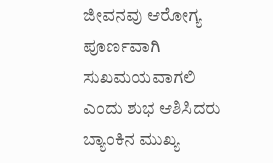ಜೀವನವು ಆರೋಗ್ಯ ಪೂರ್ಣವಾಗಿ ಸುಖಮಯವಾಗಲಿ ಎಂದು ಶುಭ ಆಶಿಸಿದರು
ಬ್ಯಾಂಕಿನ ಮುಖ್ಯ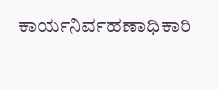ಕಾರ್ಯನಿರ್ವಹಣಾಧಿಕಾರಿ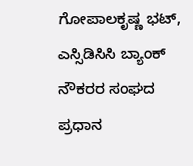ಗೋಪಾಲಕೃಷ್ಣ ಭಟ್, ಎಸ್ಸಿಡಿಸಿಸಿ ಬ್ಯಾಂಕ್ ನೌಕರರ ಸಂಘದ ಪ್ರಧಾನ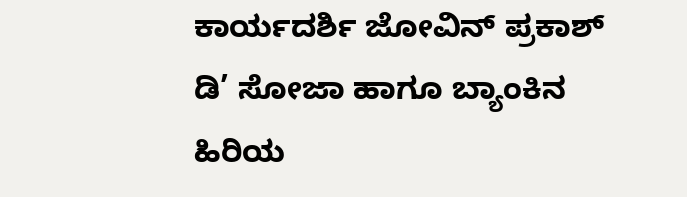ಕಾರ್ಯದರ್ಶಿ ಜೋವಿನ್ ಪ್ರಕಾಶ್ ಡಿ’ ಸೋಜಾ ಹಾಗೂ ಬ್ಯಾಂಕಿನ ಹಿರಿಯ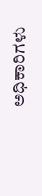ಅಧಿಕಾರಿಗಳು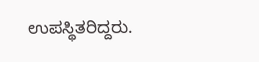ಉಪಸ್ಥಿತರಿದ್ದರು.